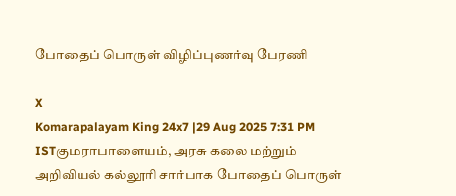போதைப் பொருள் விழிப்புணர்வு பேரணி

X
Komarapalayam King 24x7 |29 Aug 2025 7:31 PM ISTகுமராபாளையம், அரசு கலை மற்றும் அறிவியல் கல்லூரி சார்பாக போதைப் பொருள்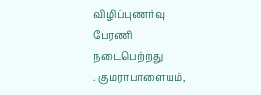விழிப்புணர்வு பேரணி நடைபெற்றது
. குமராபாளையம்,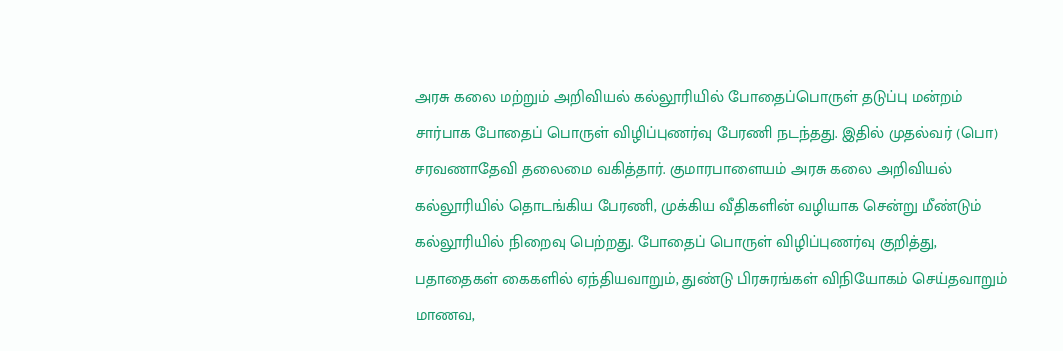அரசு கலை மற்றும் அறிவியல் கல்லூரியில் போதைப்பொருள் தடுப்பு மன்றம் சார்பாக போதைப் பொருள் விழிப்புணர்வு பேரணி நடந்தது. இதில் முதல்வர் (பொ) சரவணாதேவி தலைமை வகித்தார். குமாரபாளையம் அரசு கலை அறிவியல் கல்லூரியில் தொடங்கிய பேரணி, முக்கிய வீதிகளின் வழியாக சென்று மீண்டும் கல்லூரியில் நிறைவு பெற்றது. போதைப் பொருள் விழிப்புணர்வு குறித்து, பதாதைகள் கைகளில் ஏந்தியவாறும், துண்டு பிரசுரங்கள் விநியோகம் செய்தவாறும் மாணவ,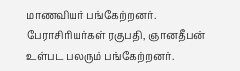மாணவியர் பங்கேற்றனர். பேராசிரியர்கள் ரகுபதி, ஞானதீபன் உள்பட பலரும் பங்கேற்றனர்.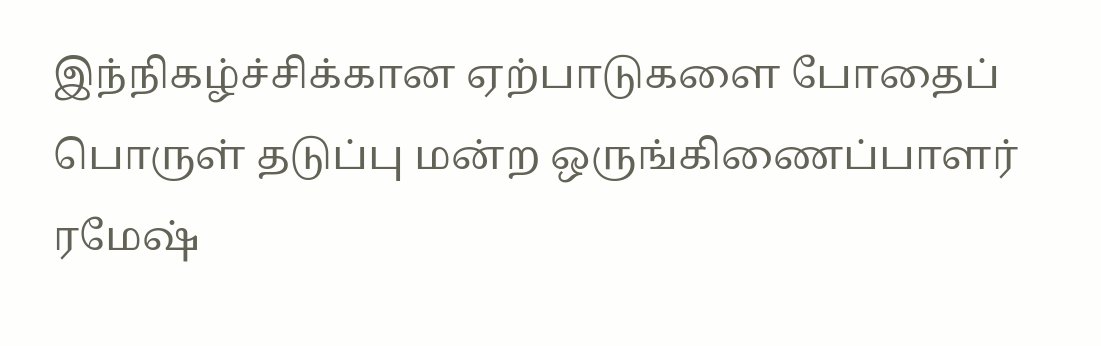இந்நிகழ்ச்சிக்கான ஏற்பாடுகளை போதைப் பொருள் தடுப்பு மன்ற ஒருங்கிணைப்பாளர் ரமேஷ்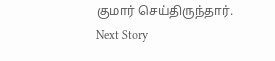குமார் செய்திருந்தார்.
Next Story